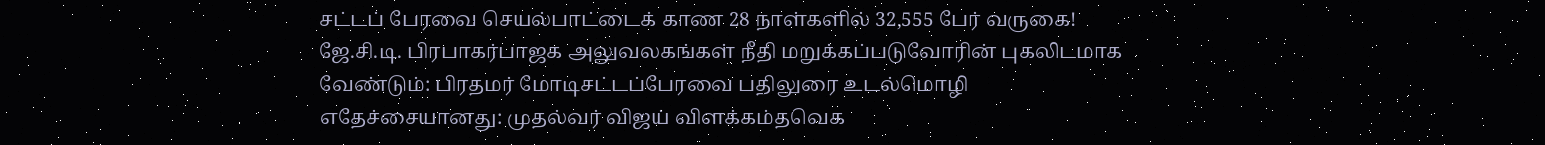சட்டப் பேரவை செயல்பாட்டைக் காண 28 நாள்களில் 32,555 பேர் வருகை! ஜே.சி.டி. பிரபாகர்பாஜக அலுவலகங்கள் நீதி மறுக்கப்படுவோரின் புகலிடமாக வேண்டும்: பிரதமர் மோடிசட்டப்பேரவை பதிலுரை உடல்மொழி எதேச்சையானது: முதல்வர் விஜய் விளக்கம்தவெக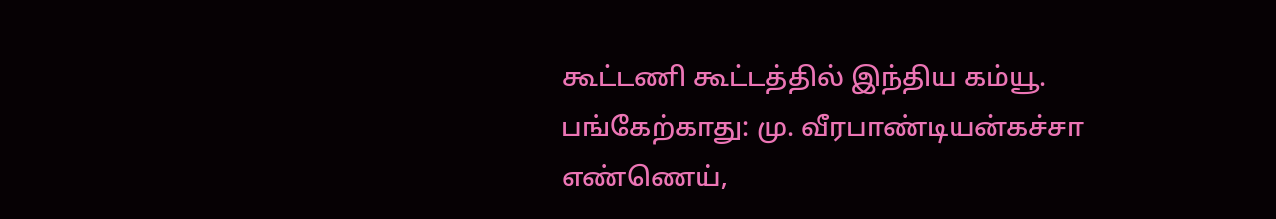கூட்டணி கூட்டத்தில் இந்திய கம்யூ. பங்கேற்காது: மு. வீரபாண்டியன்கச்சா எண்ணெய்,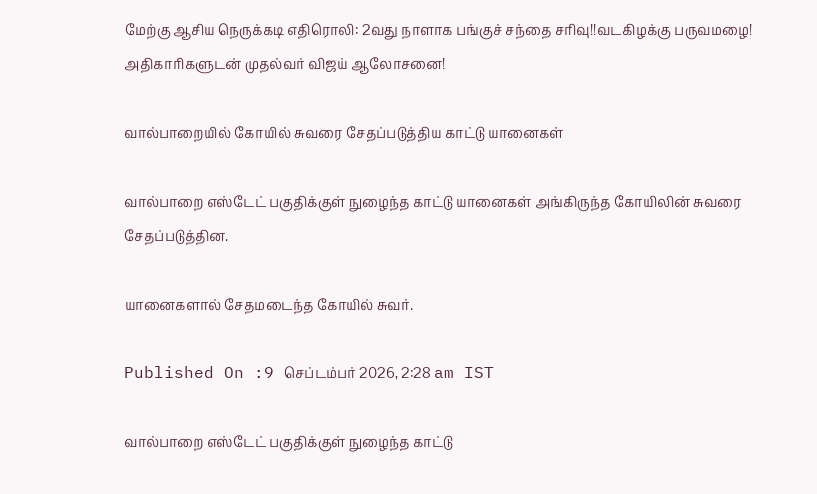மேற்கு ஆசிய நெருக்கடி எதிரொலி: 2வது நாளாக பங்குச் சந்தை சரிவு!!வடகிழக்கு பருவமழை! அதிகாரிகளுடன் முதல்வர் விஜய் ஆலோசனை!

வால்பாறையில் கோயில் சுவரை சேதப்படுத்திய காட்டு யானைகள்

வால்பாறை எஸ்டேட் பகுதிக்குள் நுழைந்த காட்டு யானைகள் அங்கிருந்த கோயிலின் சுவரை சேதப்படுத்தின.

யானைகளால் சேதமடைந்த கோயில் சுவர்.

Published On :9 செப்டம்பர் 2026, 2:28 am IST

வால்பாறை எஸ்டேட் பகுதிக்குள் நுழைந்த காட்டு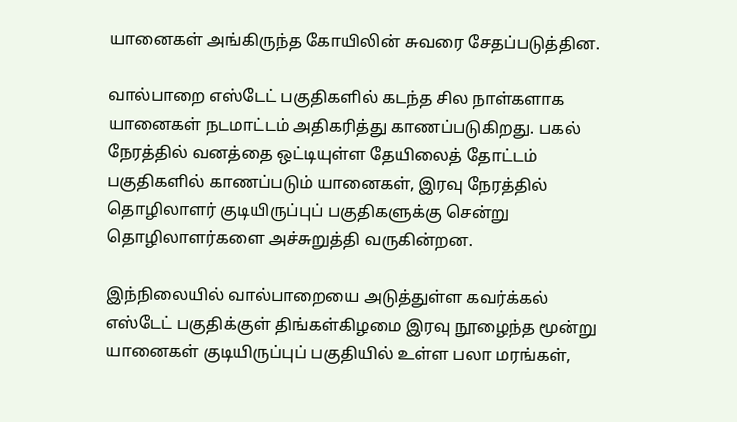யானைகள் அங்கிருந்த கோயிலின் சுவரை சேதப்படுத்தின.

வால்பாறை எஸ்டேட் பகுதிகளில் கடந்த சில நாள்களாக யானைகள் நடமாட்டம் அதிகரித்து காணப்படுகிறது. பகல் நேரத்தில் வனத்தை ஒட்டியுள்ள தேயிலைத் தோட்டம் பகுதிகளில் காணப்படும் யானைகள், இரவு நேரத்தில் தொழிலாளர் குடியிருப்புப் பகுதிகளுக்கு சென்று தொழிலாளர்களை அச்சுறுத்தி வருகின்றன.

இந்நிலையில் வால்பாறையை அடுத்துள்ள கவர்க்கல் எஸ்டேட் பகுதிக்குள் திங்கள்கிழமை இரவு நூழைந்த மூன்று யானைகள் குடியிருப்புப் பகுதியில் உள்ள பலா மரங்கள்,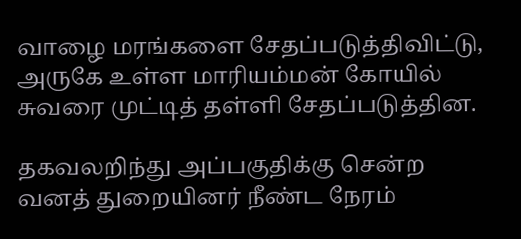வாழை மரங்களை சேதப்படுத்திவிட்டு, அருகே உள்ள மாரியம்மன் கோயில் சுவரை முட்டித் தள்ளி சேதப்படுத்தின.

தகவலறிந்து அப்பகுதிக்கு சென்ற வனத் துறையினர் நீண்ட நேரம்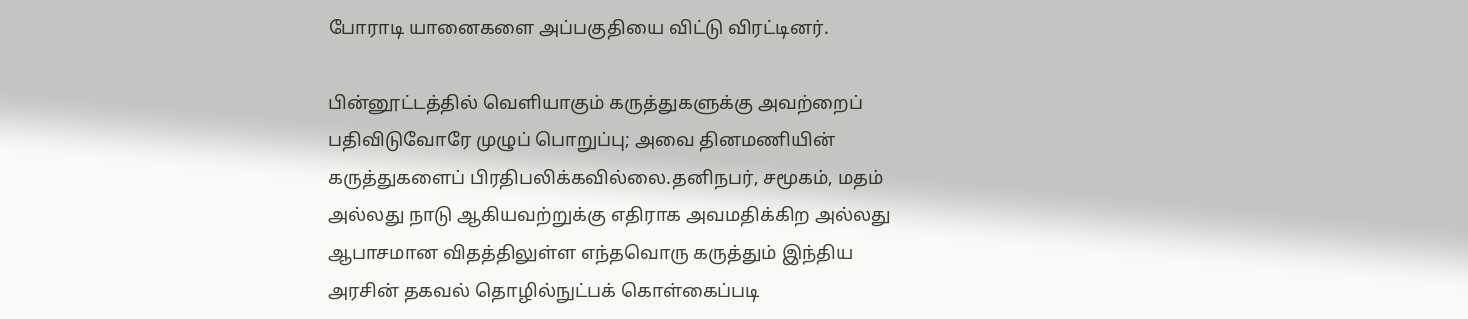போராடி யானைகளை அப்பகுதியை விட்டு விரட்டினர்.

பின்னூட்டத்தில் வெளியாகும் கருத்துகளுக்கு அவற்றைப் பதிவிடுவோரே முழுப் பொறுப்பு; அவை தினமணியின் கருத்துகளைப் பிரதிபலிக்கவில்லை.தனிநபர், சமூகம், மதம் அல்லது நாடு ஆகியவற்றுக்கு எதிராக அவமதிக்கிற அல்லது ஆபாசமான விதத்திலுள்ள எந்தவொரு கருத்தும் இந்திய அரசின் தகவல் தொழில்நுட்பக் கொள்கைப்படி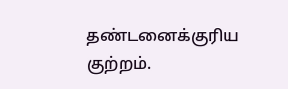தண்டனைக்குரிய குற்றம்.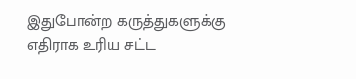இதுபோன்ற கருத்துகளுக்கு எதிராக உரிய சட்ட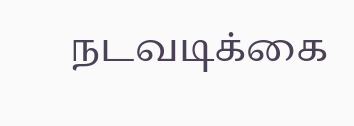நடவடிக்கை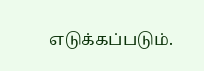எடுக்கப்படும்.